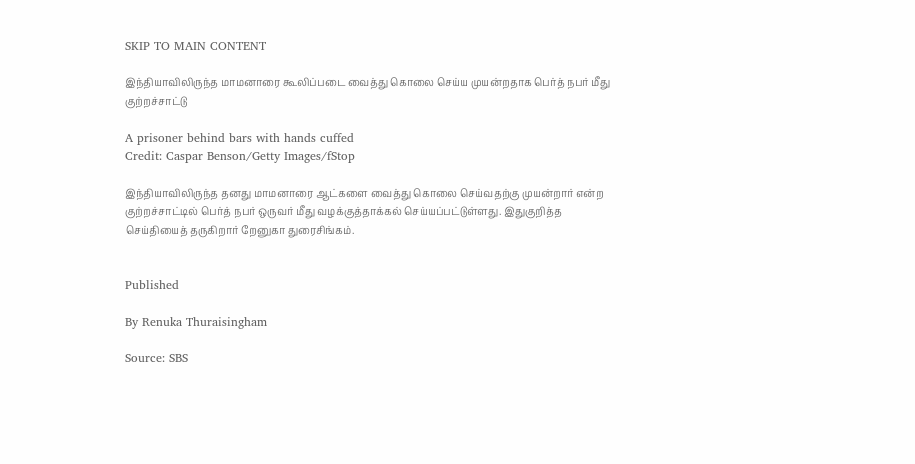SKIP TO MAIN CONTENT

இந்தியாவிலிருந்த மாமனாரை கூலிப்படை வைத்து கொலை செய்ய முயன்றதாக பெர்த் நபர் மீது குற்றச்சாட்டு

A prisoner behind bars with hands cuffed
Credit: Caspar Benson/Getty Images/fStop

இந்தியாவிலிருந்த தனது மாமனாரை ஆட்களை வைத்து கொலை செய்வதற்கு முயன்றார் என்ற குற்றச்சாட்டில் பெர்த் நபர் ஒருவர் மீது வழக்குத்தாக்கல் செய்யப்பட்டுள்ளது. இதுகுறித்த செய்தியைத் தருகிறார் றேனுகா துரைசிங்கம்.


Published

By Renuka Thuraisingham

Source: SBS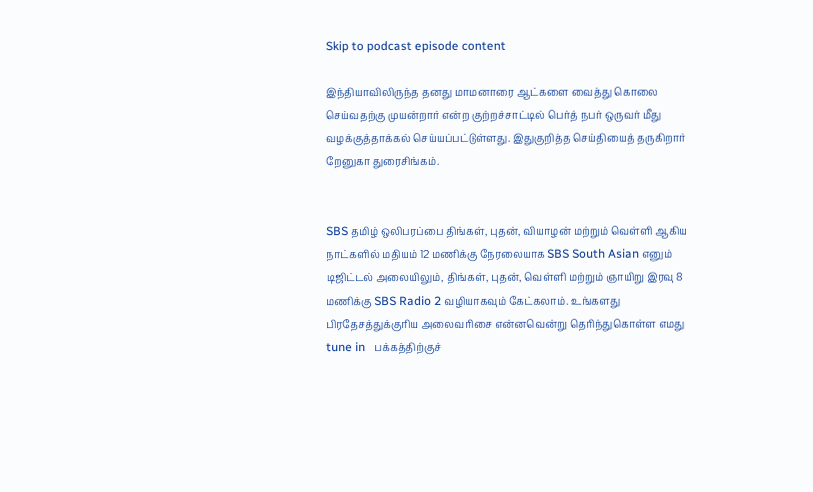Skip to podcast episode content

இந்தியாவிலிருந்த தனது மாமனாரை ஆட்களை வைத்து கொலை செய்வதற்கு முயன்றார் என்ற குற்றச்சாட்டில் பெர்த் நபர் ஒருவர் மீது வழக்குத்தாக்கல் செய்யப்பட்டுள்ளது. இதுகுறித்த செய்தியைத் தருகிறார் றேனுகா துரைசிங்கம்.


SBS தமிழ் ஒலிபரப்பை திங்கள், புதன், வியாழன் மற்றும் வெள்ளி ஆகிய நாட்களில் மதியம் 12 மணிக்கு நேரலையாக SBS South Asian எனும் டிஜிட்டல் அலையிலும், திங்கள், புதன், வெள்ளி மற்றும் ஞாயிறு இரவு 8 மணிக்கு SBS Radio 2 வழியாகவும் கேட்கலாம். உங்களது பிரதேசத்துக்குரிய அலைவரிசை என்னவென்று தெரிந்துகொள்ள எமது tune in   பக்கத்திற்குச்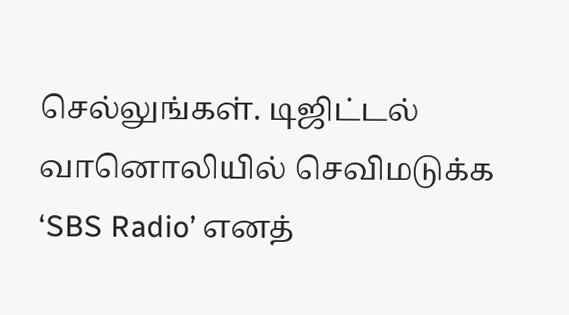செல்லுங்கள். டிஜிட்டல் வானொலியில் செவிமடுக்க ‘SBS Radio’ எனத்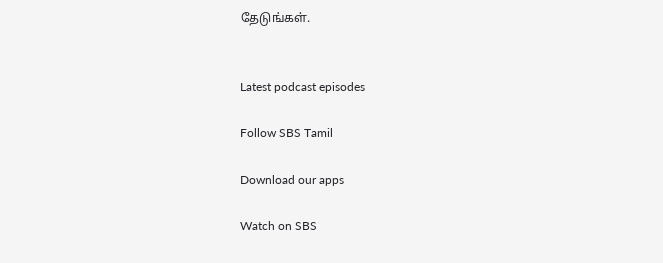தேடுங்கள்.


Latest podcast episodes

Follow SBS Tamil

Download our apps

Watch on SBS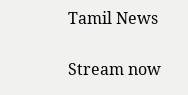Tamil News

Stream now